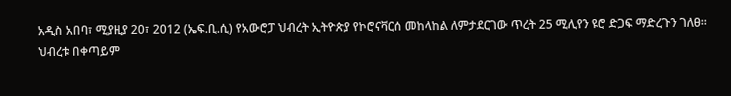አዲስ አበባ፣ ሚያዚያ 20፣ 2012 (ኤፍ.ቢ.ሲ) የአውሮፓ ህብረት ኢትዮጵያ የኮሮናቫርሰ መከላከል ለምታደርገው ጥረት 25 ሚሊየን ዩሮ ድጋፍ ማድረጉን ገለፀ።
ህብረቱ በቀጣይም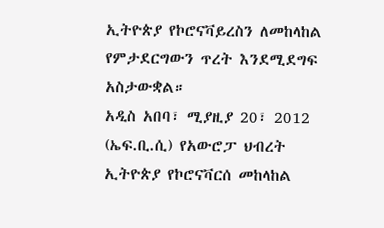ኢትዮጵያ የኮሮናቫይረስን ለመከላከል የምታደርግውን ጥረት እንደሚደግፍ አስታውቋል።
አዲስ አበባ፣ ሚያዚያ 20፣ 2012 (ኤፍ.ቢ.ሲ) የአውሮፓ ህብረት ኢትዮጵያ የኮሮናቫርሰ መከላከል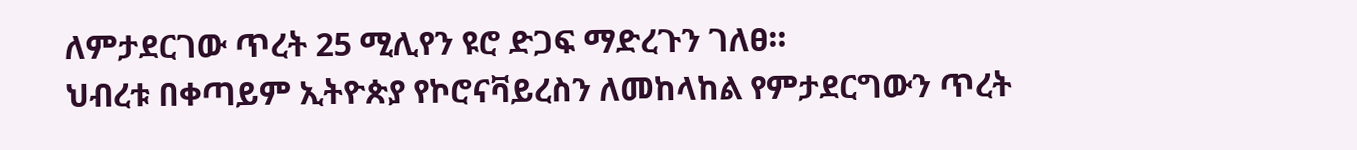ለምታደርገው ጥረት 25 ሚሊየን ዩሮ ድጋፍ ማድረጉን ገለፀ።
ህብረቱ በቀጣይም ኢትዮጵያ የኮሮናቫይረስን ለመከላከል የምታደርግውን ጥረት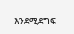እንደሚደግፍ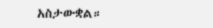አስታውቋል።